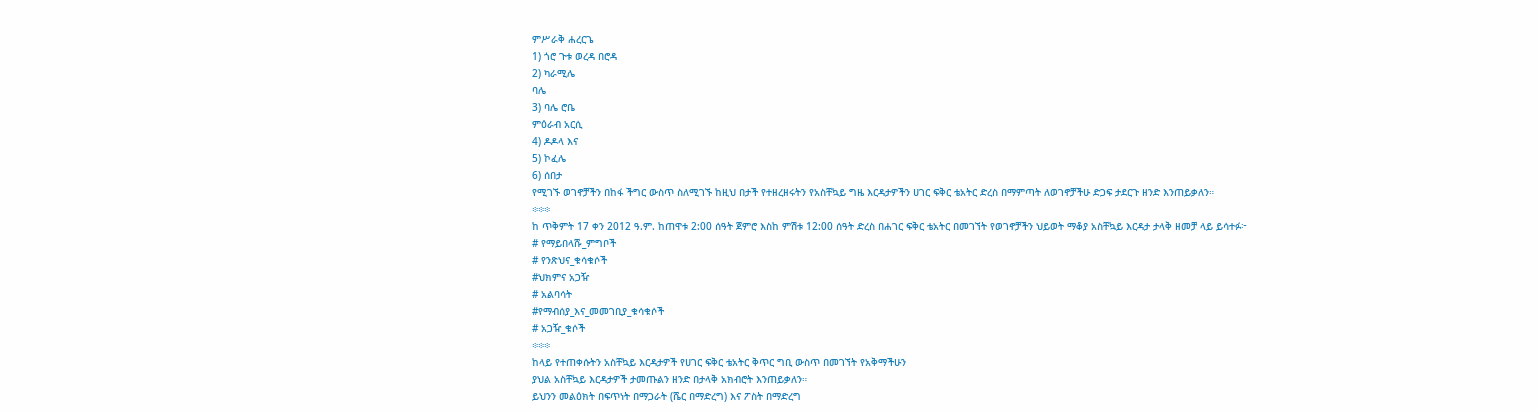ምሥራቅ ሐረርጌ
1) ጎሮ ጉቱ ወረዳ በሮዳ
2) ካራሚሌ
ባሌ
3) ባሌ ሮቤ
ምዕራብ አርሲ
4) ዶዶላ እና
5) ኮፈሌ
6) ሰበታ
የሚገኙ ወገኖቻችን በከፋ ችግር ውስጥ ስለሚገኙ ከዚህ በታች የተዘረዘሩትን የአስቸኳይ ግዜ እርዳታዎችን ሀገር ፍቅር ቴአትር ድረስ በማምጣት ለወገኖቻችሁ ድጋፍ ታደርጉ ዘንድ እንጠይቃለን።
፨፨፨
ከ ጥቅምት 17 ቀን 2012 ዓ.ም. ከጠዋቱ 2:00 ሰዓት ጀምሮ እስከ ምሽቱ 12:00 ሰዓት ድረስ በሐገር ፍቅር ቴአትር በመገኘት የወገኖቻችን ህይወት ማቆያ አስቸኳይ እርዳታ ታላቅ ዘመቻ ላይ ይሳተፉ፦
# የማይበላሹ_ምግቦች
# የንጽህና_ቁሳቁሶች
#ህክምና አጋዥ
# አልባሳት
#የማብሰያ_እና_መመገቢያ_ቁሳቁሶች
# አጋዥ_ቁሶች
፨፨፨
ከላይ የተጠቀሱትን አስቸኳይ እርዳታዎች የሀገር ፍቅር ቴአትር ቅጥር ግቢ ውስጥ በመገኘት የአቅማችሁን
ያህል አስቸኳይ እርዳታዎች ታመጡልን ዘንድ በታላቅ አክብሮት እንጠይቃለን።
ይህንን መልዕክት በፍጥነት በማጋራት (ሼር በማድረግ) እና ፖስት በማድረግ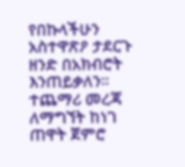የበኩላችሁን አስተዋጽዖ ታደርጉ ዘንድ በአክብሮት እንጠይቃለን።
ተጨማሪ መረጃ ለማግኘት ከነገ ጠዋት ጀምሮ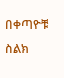በቀጣዮቹ ስልክ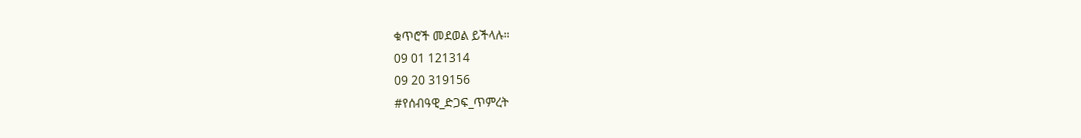ቁጥሮች መደወል ይችላሉ።
09 01 121314
09 20 319156
#የሰብዓዊ_ድጋፍ_ጥምረት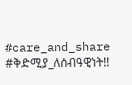#care_and_share
#ቅድሚያ_ለሰብዓዊነት!!